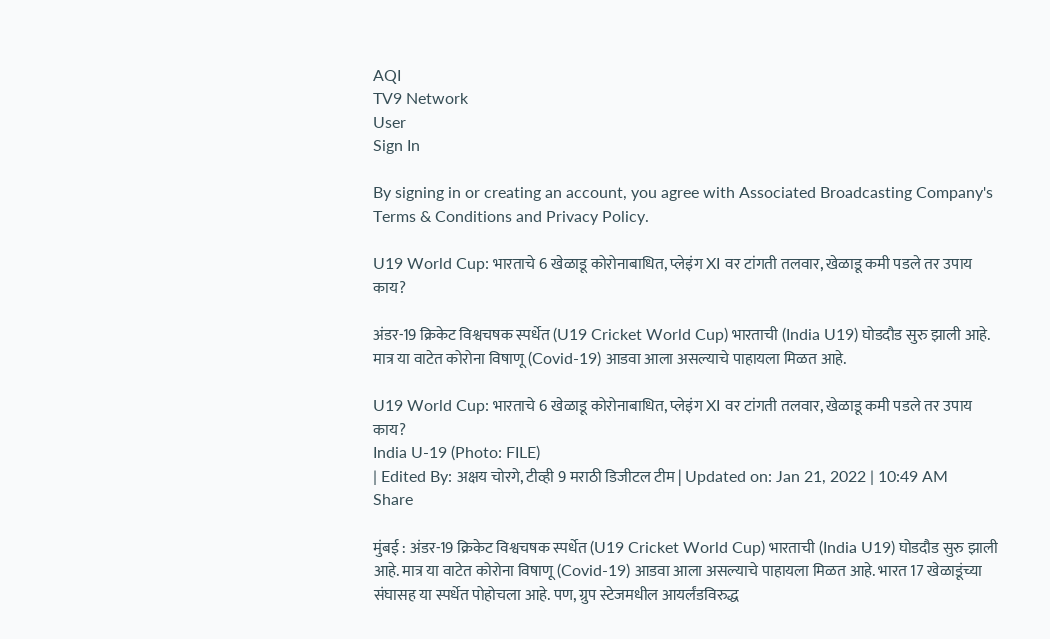AQI
TV9 Network
User
Sign In

By signing in or creating an account, you agree with Associated Broadcasting Company's Terms & Conditions and Privacy Policy.

U19 World Cup: भारताचे 6 खेळाडू कोरोनाबाधित, प्लेइंग XI वर टांगती तलवार, खेळाडू कमी पडले तर उपाय काय?

अंडर-19 क्रिकेट विश्वचषक स्पर्धेत (U19 Cricket World Cup) भारताची (India U19) घोडदौड सुरु झाली आहे. मात्र या वाटेत कोरोना विषाणू (Covid-19) आडवा आला असल्याचे पाहायला मिळत आहे.

U19 World Cup: भारताचे 6 खेळाडू कोरोनाबाधित, प्लेइंग XI वर टांगती तलवार, खेळाडू कमी पडले तर उपाय काय?
India U-19 (Photo: FILE)
| Edited By: अक्षय चोरगे, टीव्ही 9 मराठी डिजीटल टीम | Updated on: Jan 21, 2022 | 10:49 AM
Share

मुंबई : अंडर-19 क्रिकेट विश्वचषक स्पर्धेत (U19 Cricket World Cup) भारताची (India U19) घोडदौड सुरु झाली आहे. मात्र या वाटेत कोरोना विषाणू (Covid-19) आडवा आला असल्याचे पाहायला मिळत आहे. भारत 17 खेळाडूंच्या संघासह या स्पर्धेत पोहोचला आहे. पण, ग्रुप स्टेजमधील आयर्लंडविरुद्ध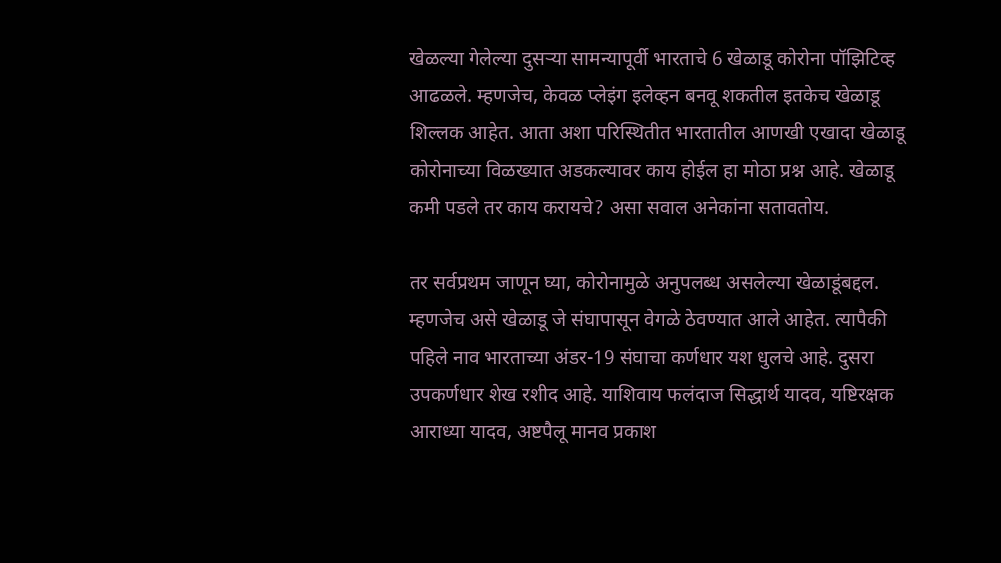खेळल्या गेलेल्या दुसऱ्या सामन्यापूर्वी भारताचे 6 खेळाडू कोरोना पॉझिटिव्ह आढळले. म्हणजेच, केवळ प्लेइंग इलेव्हन बनवू शकतील इतकेच खेळाडू शिल्लक आहेत. आता अशा परिस्थितीत भारतातील आणखी एखादा खेळाडू कोरोनाच्या विळख्यात अडकल्यावर काय होईल हा मोठा प्रश्न आहे. खेळाडू कमी पडले तर काय करायचे? असा सवाल अनेकांना सतावतोय.

तर सर्वप्रथम जाणून घ्या, कोरोनामुळे अनुपलब्ध असलेल्या खेळाडूंबद्दल. म्हणजेच असे खेळाडू जे संघापासून वेगळे ठेवण्यात आले आहेत. त्यापैकी पहिले नाव भारताच्या अंडर-19 संघाचा कर्णधार यश धुलचे आहे. दुसरा उपकर्णधार शेख रशीद आहे. याशिवाय फलंदाज सिद्धार्थ यादव, यष्टिरक्षक आराध्या यादव, अष्टपैलू मानव प्रकाश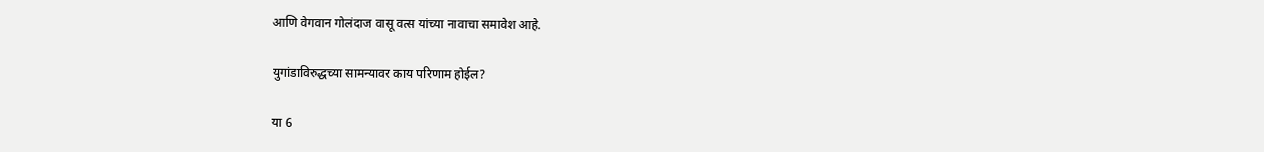आणि वेगवान गोलंदाज वासू वत्स यांच्या नावाचा समावेश आहे.

युगांडाविरुद्धच्या सामन्यावर काय परिणाम होईल?

या 6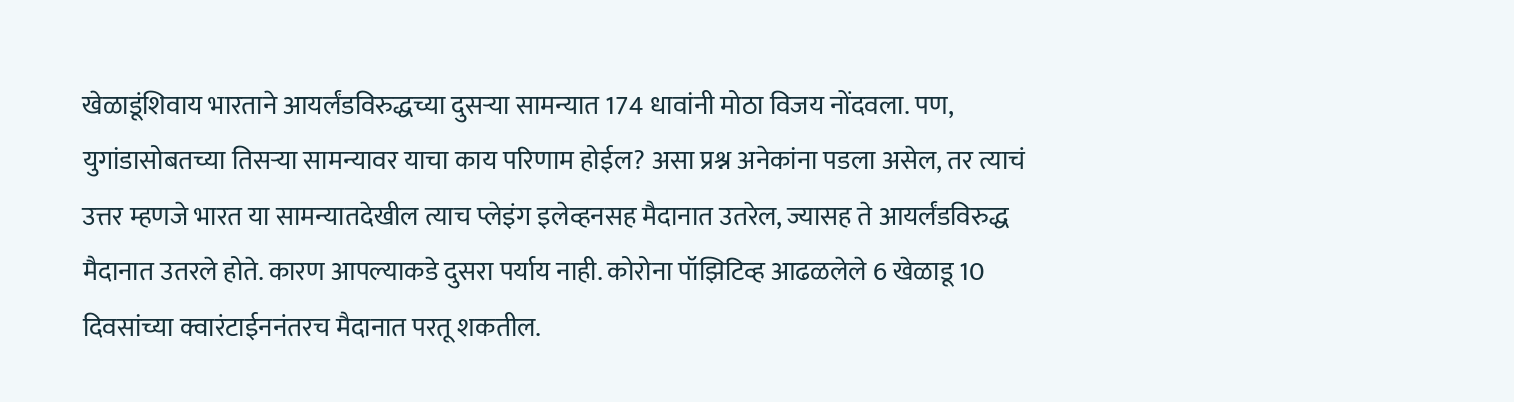खेळाडूंशिवाय भारताने आयर्लंडविरुद्धच्या दुसऱ्या सामन्यात 174 धावांनी मोठा विजय नोंदवला. पण, युगांडासोबतच्या तिसऱ्या सामन्यावर याचा काय परिणाम होईल? असा प्रश्न अनेकांना पडला असेल, तर त्याचं उत्तर म्हणजे भारत या सामन्यातदेखील त्याच प्लेइंग इलेव्हनसह मैदानात उतरेल, ज्यासह ते आयर्लंडविरुद्ध मैदानात उतरले होते. कारण आपल्याकडे दुसरा पर्याय नाही. कोरोना पॉझिटिव्ह आढळलेले 6 खेळाडू 10 दिवसांच्या क्वारंटाईननंतरच मैदानात परतू शकतील.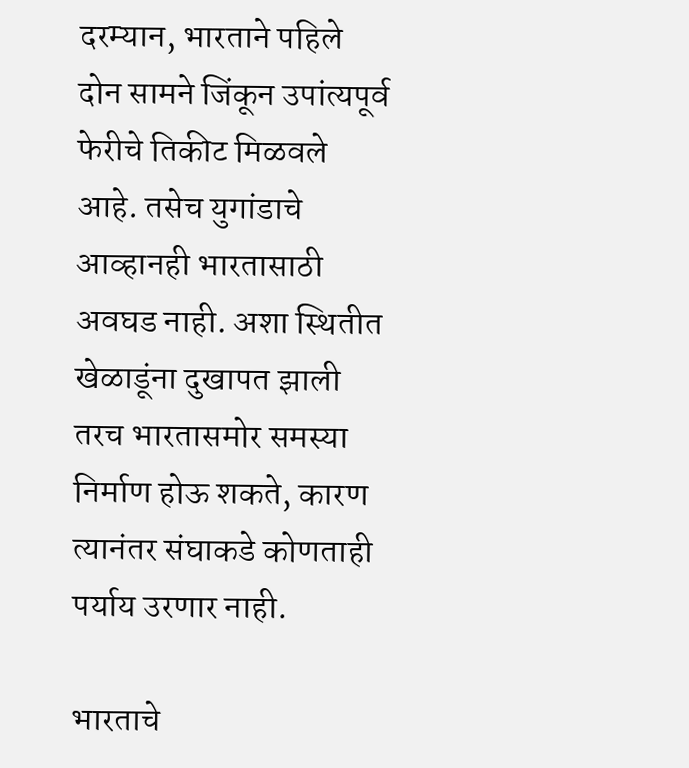दरम्यान, भारताने पहिले दोन सामने जिंकून उपांत्यपूर्व फेरीचे तिकीट मिळवले आहे. तसेच युगांडाचे आव्हानही भारतासाठी अवघड नाही. अशा स्थितीत खेळाडूंना दुखापत झाली तरच भारतासमोर समस्या निर्माण होऊ शकते, कारण त्यानंतर संघाकडे कोणताही पर्याय उरणार नाही.

भारताचे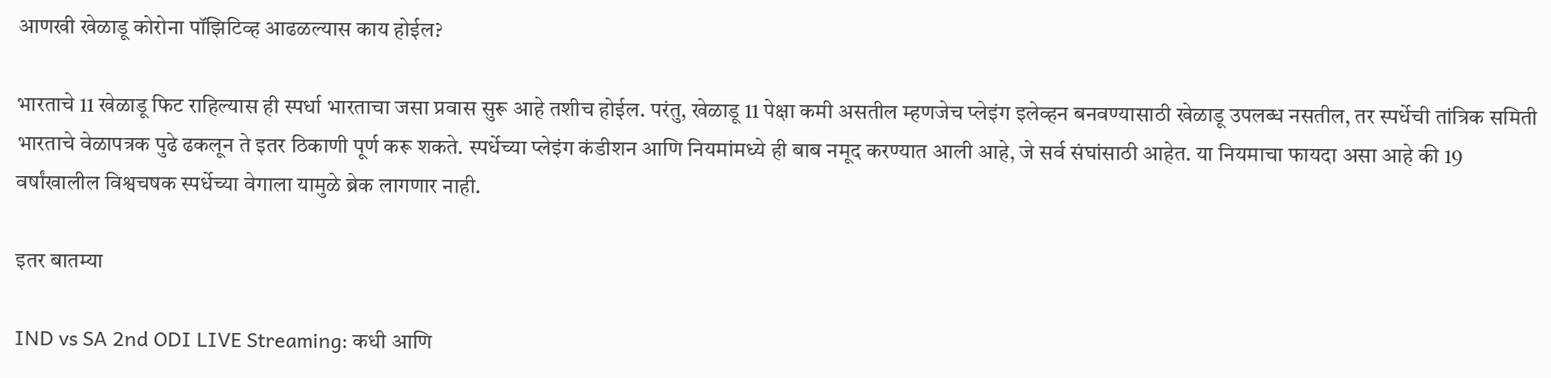आणखी खेळाडू कोरोना पॉझिटिव्ह आढळल्यास काय होईल?

भारताचे 11 खेळाडू फिट राहिल्यास ही स्पर्धा भारताचा जसा प्रवास सुरू आहे तशीच होईल. परंतु, खेळाडू 11 पेक्षा कमी असतील म्हणजेच प्लेइंग इलेव्हन बनवण्यासाठी खेळाडू उपलब्ध नसतील, तर स्पर्धेची तांत्रिक समिती भारताचे वेळापत्रक पुढे ढकलून ते इतर ठिकाणी पूर्ण करू शकते. स्पर्धेच्या प्लेइंग कंडीशन आणि नियमांमध्ये ही बाब नमूद करण्यात आली आहे, जे सर्व संघांसाठी आहेत. या नियमाचा फायदा असा आहे की 19 वर्षांखालील विश्वचषक स्पर्धेच्या वेगाला यामुळे ब्रेक लागणार नाही.

इतर बातम्या

IND vs SA 2nd ODI LIVE Streaming: कधी आणि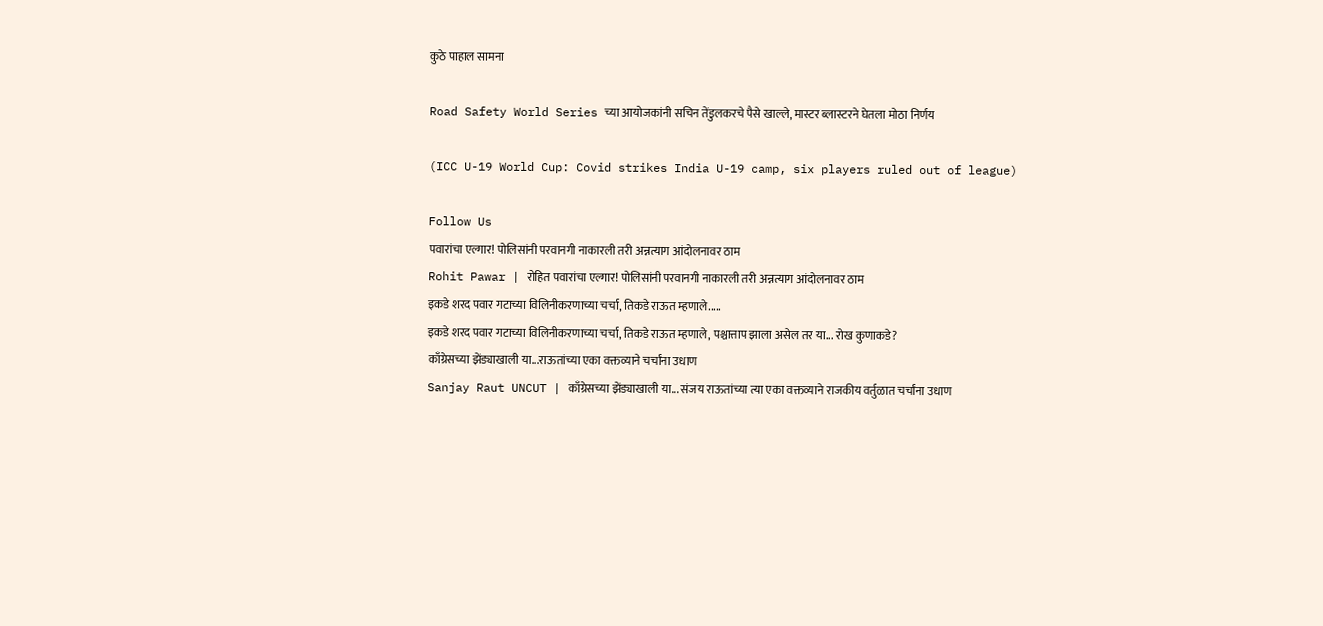कुठे पाहाल सामना

Road Safety World Series च्या आयोजकांनी सचिन तेंडुलकरचे पैसे खाल्ले, मास्टर ब्लास्टरने घेतला मोठा निर्णय

(ICC U-19 World Cup: Covid strikes India U-19 camp, six players ruled out of league)

Follow Us
पवारांचा एल्गार! पोलिसांनी परवानगी नाकारली तरी अन्नत्याग आंदोलनावर ठाम
Rohit Pawar | रोहित पवारांचा एल्गार! पोलिसांनी परवानगी नाकारली तरी अन्नत्याग आंदोलनावर ठाम
इकडे शरद पवार गटाच्या विलिनीकरणाच्या चर्चा, तिकडे राऊत म्हणाले.....
इकडे शरद पवार गटाच्या विलिनीकरणाच्या चर्चा, तिकडे राऊत म्हणाले, पश्चात्ताप झाला असेल तर या... रोख कुणाकडे?
काँग्रेसच्या झेंड्याखाली या...राऊतांच्या एका वक्तव्याने चर्चांना उधाण
Sanjay Raut UNCUT | काँग्रेसच्या झेंड्याखाली या... संजय राऊतांच्या त्या एका वक्तव्याने राजकीय वर्तुळात चर्चांना उधाण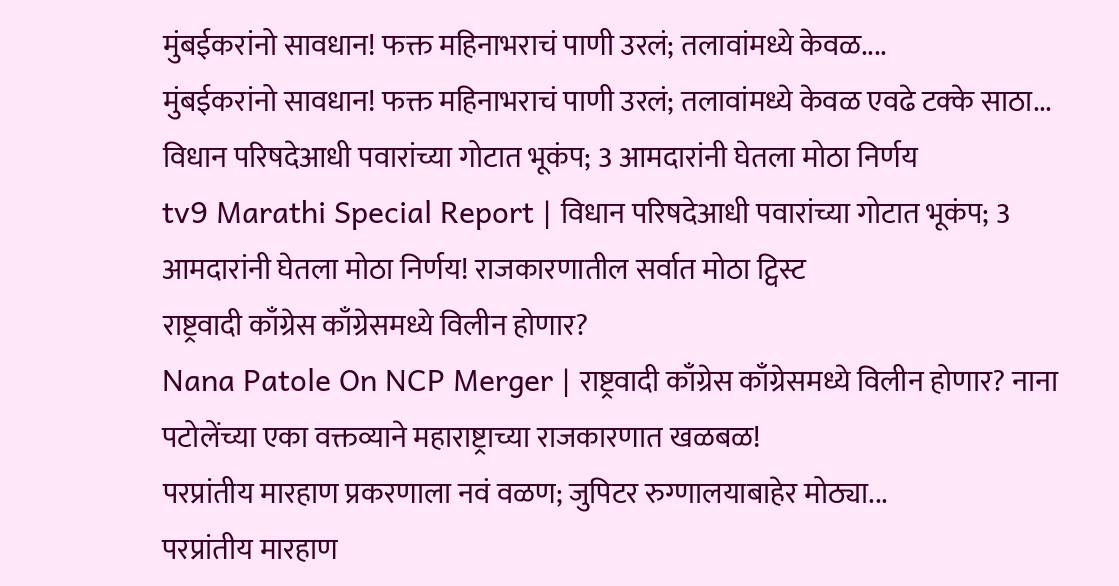मुंबईकरांनो सावधान! फक्त महिनाभराचं पाणी उरलं; तलावांमध्ये केवळ....
मुंबईकरांनो सावधान! फक्त महिनाभराचं पाणी उरलं; तलावांमध्ये केवळ एवढे टक्के साठा...
विधान परिषदेआधी पवारांच्या गोटात भूकंप; 3 आमदारांनी घेतला मोठा निर्णय
tv9 Marathi Special Report | विधान परिषदेआधी पवारांच्या गोटात भूकंप; 3 आमदारांनी घेतला मोठा निर्णय! राजकारणातील सर्वात मोठा ट्विस्ट
राष्ट्रवादी काँग्रेस काँग्रेसमध्ये विलीन होणार?
Nana Patole On NCP Merger | राष्ट्रवादी काँग्रेस काँग्रेसमध्ये विलीन होणार? नाना पटोलेंच्या एका वक्तव्याने महाराष्ट्राच्या राजकारणात खळबळ!
परप्रांतीय मारहाण प्रकरणाला नवं वळण; जुपिटर रुग्णालयाबाहेर मोठ्या...
परप्रांतीय मारहाण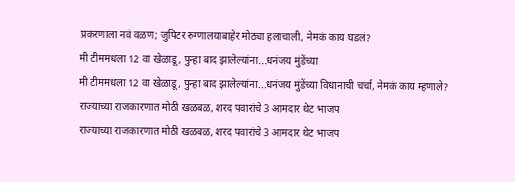प्रकरणाला नवं वळण; जुपिटर रुग्णालयाबाहेर मोठ्या हलाचाली, नेमकं काय घडलं?
मी टीममधला 12 वा खेळाडू, पुन्हा बाद झालेल्यांना...धनंजय मुंडेंच्या
मी टीममधला 12 वा खेळाडू, पुन्हा बाद झालेल्यांना...धनंजय मुंडेंच्या विधानाची चर्चा, नेमकं काय म्हणाले?
राज्याच्या राजकारणात मोठी खळबळ, शरद पवारांचे 3 आमदार थेट भाजप
राज्याच्या राजकारणात मोठी खळबळ, शरद पवारांचे 3 आमदार थेट भाजप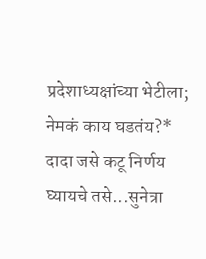प्रदेशाध्यक्षांच्या भेटीला; नेमकं काय घडतंय?*
दादा जसे कटू निर्णय घ्यायचे तसे...सुनेत्रा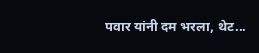पवार यांनी दम भरला, थेट...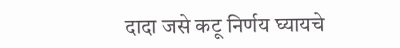दादा जसे कटू निर्णय घ्यायचे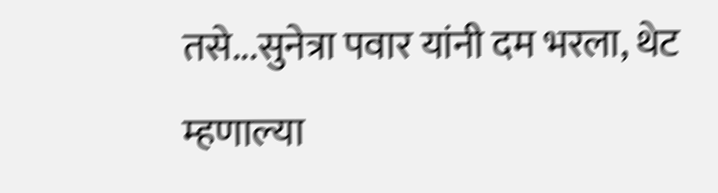तसे...सुनेत्रा पवार यांनी दम भरला, थेट म्हणाल्या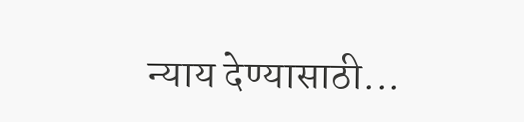न्याय देण्यासाठी...